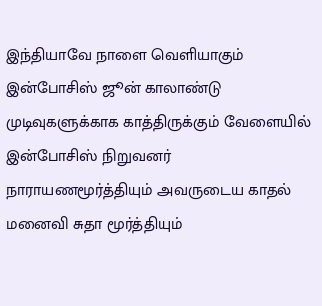இந்தியாவே நாளை வெளியாகும் இன்போசிஸ் ஜூன் காலாண்டு முடிவுகளுக்காக காத்திருக்கும் வேளையில் இன்போசிஸ் நிறுவனர் நாராயணமூர்த்தியும் அவருடைய காதல் மனைவி சுதா மூர்த்தியும்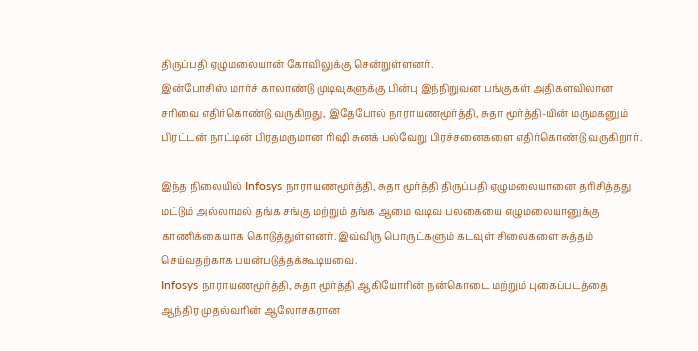திருப்பதி ஏழுமலையான் கோவிலுக்கு சென்றுள்ளனர்.
இன்போசிஸ் மார்ச் காலாண்டு முடிவுகளுக்கு பின்பு இந்நிறுவன பங்குகள் அதிகளவிலான சரிவை எதிர்கொண்டு வருகிறது, இதேபோல் நாராயணமூர்த்தி, சுதா மூர்த்தி-யின் மருமகனும் பிரட்டன் நாட்டின் பிரதமருமான ரிஷி சுனக் பல்வேறு பிரச்சனைகளை எதிர்கொண்டு வருகிறார்.

இந்த நிலையில் Infosys நாராயணமூர்த்தி, சுதா மூர்த்தி திருப்பதி ஏழுமலையானை தரிசித்தது மட்டும் அல்லாமல் தங்க சங்கு மற்றும் தங்க ஆமை வடிவ பலகையை எழுமலையானுக்கு காணிக்கையாக கொடுத்துள்ளனர். இவ்விரு பொருட்களும் கடவுள் சிலைகளை சுத்தம் செய்வதற்காக பயன்படுத்தக்கூடியவை.
Infosys நாராயணமூர்த்தி, சுதா மூர்த்தி ஆகியோரின் நன்கொடை மற்றும் புகைப்படத்தை ஆந்திர முதல்வரின் ஆலோசகரான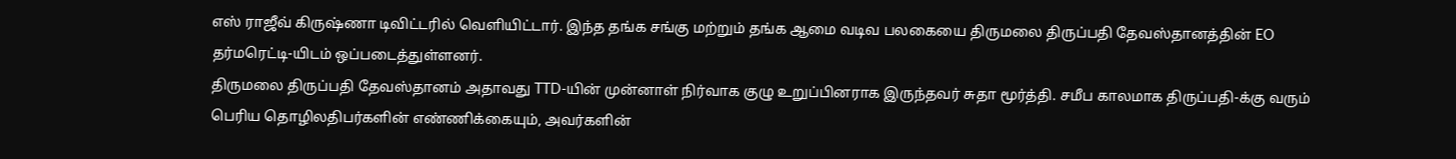எஸ் ராஜீவ் கிருஷ்ணா டிவிட்டரில் வெளியிட்டார். இந்த தங்க சங்கு மற்றும் தங்க ஆமை வடிவ பலகையை திருமலை திருப்பதி தேவஸ்தானத்தின் EO தர்மரெட்டி-யிடம் ஒப்படைத்துள்ளனர்.
திருமலை திருப்பதி தேவஸ்தானம் அதாவது TTD-யின் முன்னாள் நிர்வாக குழு உறுப்பினராக இருந்தவர் சுதா மூர்த்தி. சமீப காலமாக திருப்பதி-க்கு வரும் பெரிய தொழிலதிபர்களின் எண்ணிக்கையும், அவர்களின்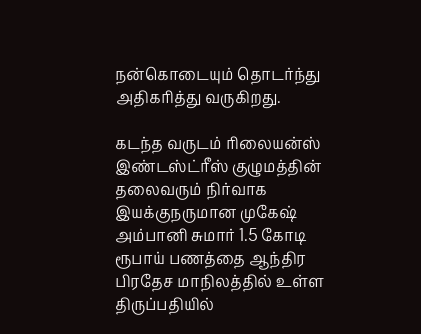நன்கொடையும் தொடர்ந்து அதிகரித்து வருகிறது.

கடந்த வருடம் ரிலையன்ஸ் இண்டஸ்ட்ரீஸ் குழுமத்தின் தலைவரும் நிர்வாக இயக்குநருமான முகேஷ் அம்பானி சுமார் 1.5 கோடி ரூபாய் பணத்தை ஆந்திர பிரதேச மாநிலத்தில் உள்ள திருப்பதியில்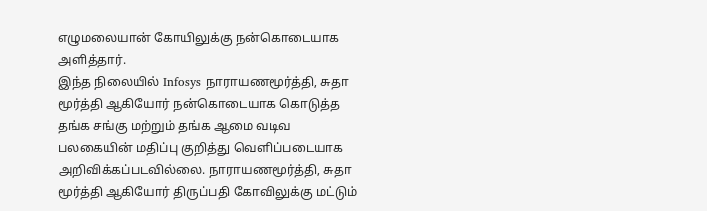எழுமலையான் கோயிலுக்கு நன்கொடையாக அளித்தார்.
இந்த நிலையில் Infosys நாராயணமூர்த்தி, சுதா மூர்த்தி ஆகியோர் நன்கொடையாக கொடுத்த தங்க சங்கு மற்றும் தங்க ஆமை வடிவ பலகையின் மதிப்பு குறித்து வெளிப்படையாக அறிவிக்கப்படவில்லை. நாராயணமூர்த்தி, சுதா மூர்த்தி ஆகியோர் திருப்பதி கோவிலுக்கு மட்டும்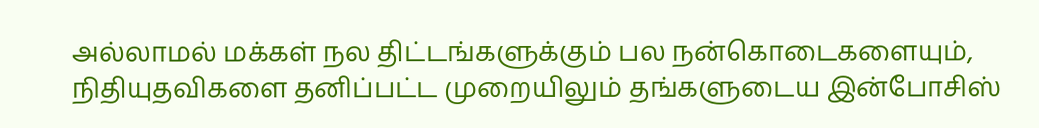அல்லாமல் மக்கள் நல திட்டங்களுக்கும் பல நன்கொடைகளையும், நிதியுதவிகளை தனிப்பட்ட முறையிலும் தங்களுடைய இன்போசிஸ்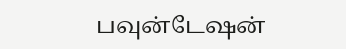பவுன்டேஷன்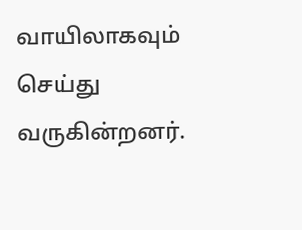வாயிலாகவும் செய்து வருகின்றனர்.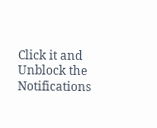Click it and Unblock the Notifications